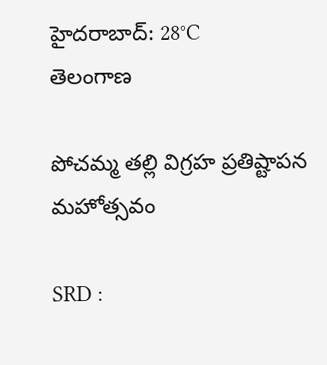హైదరాబాద్: 28°C
తెలంగాణ

పోచమ్మ తల్లి విగ్రహ ప్రతిష్టాపన మహోత్సవం

SRD :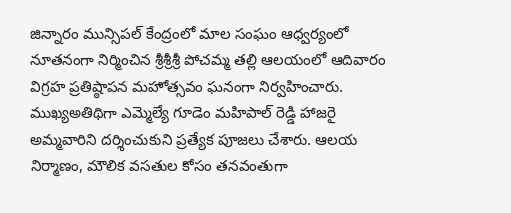జిన్నారం మున్సిపల్ కేంద్రంలో మాల సంఘం ఆధ్వర్యంలో నూతనంగా నిర్మించిన శ్రీశ్రీశ్రీ పోచమ్మ తల్లి ఆలయంలో ఆదివారం విగ్రహ ప్రతిష్ఠాపన మహోత్సవం ఘనంగా నిర్వహించారు. ముఖ్యఅతిథిగా ఎమ్మెల్యే గూడెం మహిపాల్ రెడ్డి హాజరై అమ్మవారిని దర్శించుకుని ప్రత్యేక పూజలు చేశారు. ఆలయ నిర్మాణం, మౌలిక వసతుల కోసం తనవంతుగా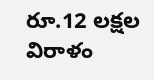రూ.12 లక్షల విరాళం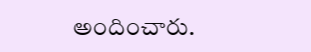అందించారు.